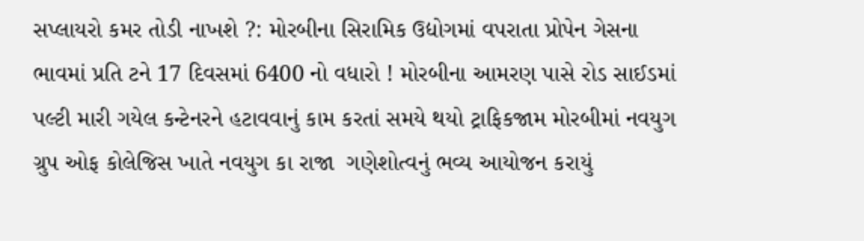સપ્લાયરો કમર તોડી નાખશે ?: મોરબીના સિરામિક ઉદ્યોગમાં વપરાતા પ્રોપેન ગેસના ભાવમાં પ્રતિ ટને 17 દિવસમાં 6400 નો વધારો ! મોરબીના આમરણ પાસે રોડ સાઈડમાં પલ્ટી મારી ગયેલ કન્ટેનરને હટાવવાનું કામ કરતાં સમયે થયો ટ્રાફિકજામ મોરબીમાં નવયુગ ગ્રુપ ઓફ કોલેજિસ ખાતે નવયુગ કા રાજા  ગણેશોત્વનું ભવ્ય આયોજન કરાયું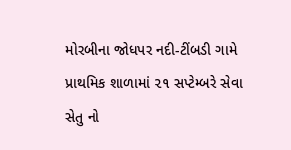મોરબીના જોધપર નદી-ટીંબડી ગામે પ્રાથમિક શાળામાં ૨૧ સપ્ટેમ્બરે સેવા સેતુ નો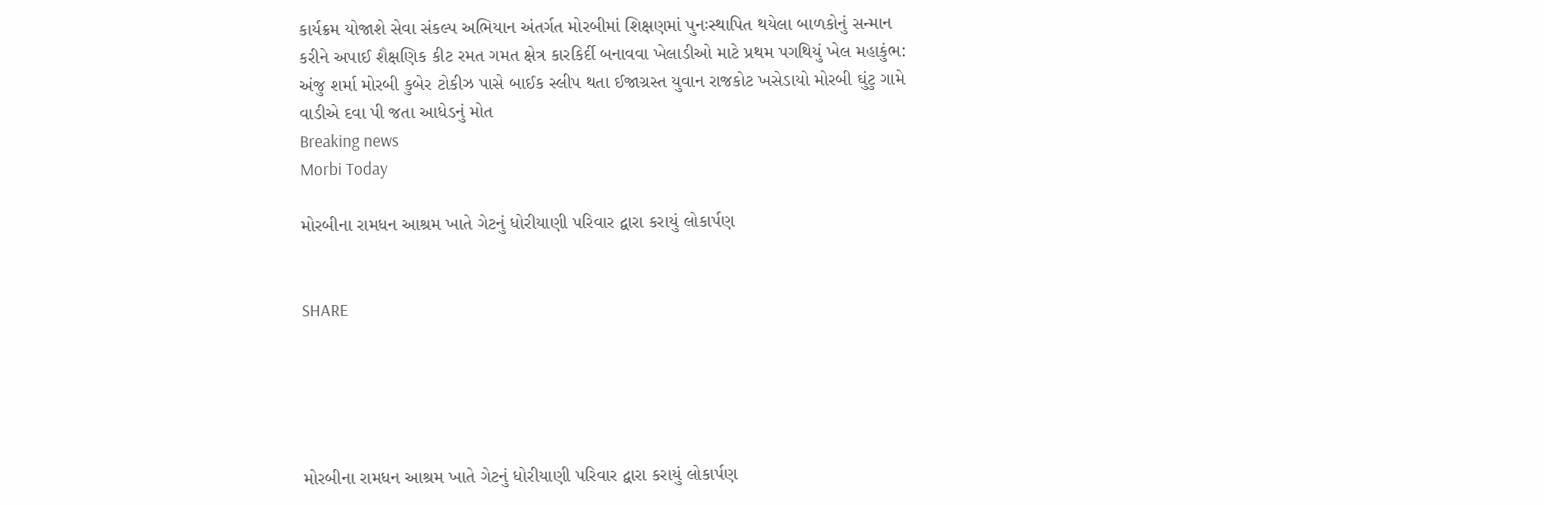કાર્યક્રમ યોજાશે સેવા સંકલ્પ અભિયાન અંતર્ગત મોરબીમાં શિક્ષણમાં પુનઃસ્થાપિત થયેલા બાળકોનું સન્માન કરીને અપાઈ શૈક્ષણિક કીટ રમત ગમત ક્ષેત્ર કારકિર્દી બનાવવા ખેલાડીઓ માટે પ્રથમ પગથિયું ખેલ મહાકુંભ: અંજુ શર્મા મોરબી કુબેર ટોકીઝ પાસે બાઈક સ્લીપ થતા ઈજાગ્રસ્ત યુવાન રાજકોટ ખસેડાયો મોરબી ઘુંટુ ગામે વાડીએ દવા પી જતા આધેડનું મોત
Breaking news
Morbi Today

મોરબીના રામધન આશ્રમ ખાતે ગેટનું ધોરીયાણી પરિવાર દ્વારા કરાયું લોકાર્પણ


SHARE





મોરબીના રામધન આશ્રમ ખાતે ગેટનું ધોરીયાણી પરિવાર દ્વારા કરાયું લોકાર્પણ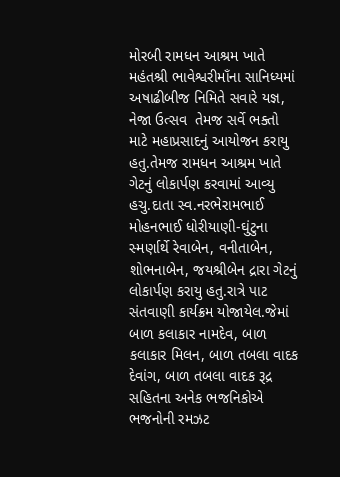મોરબી રામધન આશ્રમ ખાતે મહંતશ્રી ભાવેશ્વરીમાઁના સાનિધ્યમાં અષાઢીબીજ નિમિતે સવારે યજ્ઞ, નેજા ઉત્સવ  તેમજ સર્વે ભક્તો માટે મહાપ્રસાદનું આયોજન કરાયુ હતુ.તેમજ રામધન આશ્રમ ખાતે ગેટનું લોકાર્પણ કરવામાં આવ્યુ હચુ.દાતા સ્વ.નરભેરામભાઈ મોહનભાઈ ધોરીયાણી-ઘુંટુના સ્મર્ણાર્થે રેવાબેન, વનીતાબેન, શોભનાબેન, જયશ્રીબેન દ્રારા ગેટનું લોકાર્પણ કરાયુ હતુ.રાત્રે પાટ સંતવાણી કાર્યક્રમ યોજાયેલ.જેમાં બાળ કલાકાર નામદેવ, બાળ કલાકાર મિલન, બાળ તબલા વાદક દેવાંગ, બાળ તબલા વાદક રૂદ્ર સહિતના અનેક ભજનિકોએ ભજનોની રમઝટ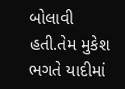બોલાવી હતી.તેમ મુકેશ ભગતે યાદીમાં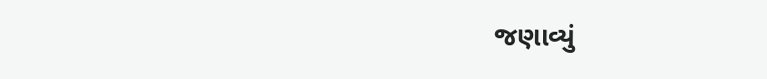જણાવ્યું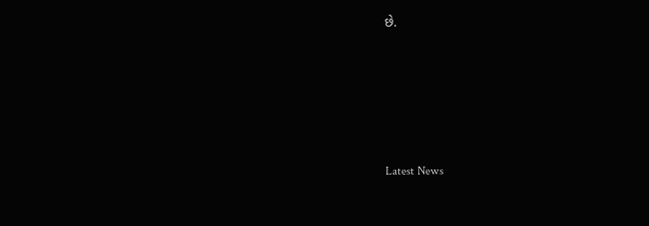છે.






Latest News